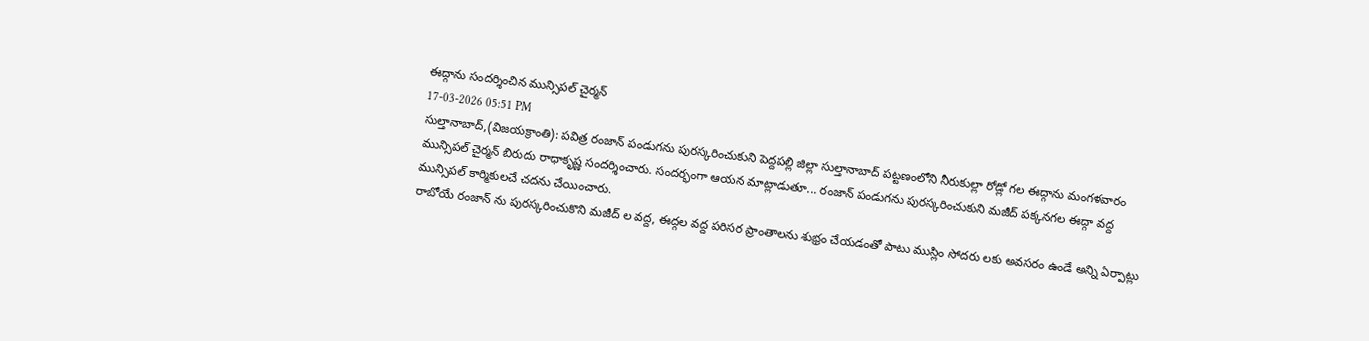ఈద్గాను సందర్శించిన మున్సిపల్ చైర్మన్
17-03-2026 05:51 PM
సుల్తానాబాద్,(విజయక్రాంతి): పవిత్ర రంజాన్ పండుగను పురస్కరించుకుని పెద్దపల్లి జిల్లా సుల్తానాబాద్ పట్టణంలోని నీరుకుల్లా రోడ్లో గల ఈద్గాను మంగళవారం మున్సిపల్ చైర్మన్ బిరుదు రాధాకృష్ణ సందర్శించారు. సందర్భంగా ఆయన మాట్లాడుతూ... రంజాన్ పండుగను పురస్కరించుకుని మజీద్ పక్కనగల ఈద్గా వద్ద మున్సిపల్ కార్మికులచే చదను చేయించారు.
రాబోయే రంజాన్ ను పురస్కరించుకొని మజీద్ ల వద్ద, ఈద్గల వద్ద పరిసర ప్రాంతాలను శుభ్రం చేయడంతో పాటు ముస్లిం సోదరు లకు అవసరం ఉండే అన్ని ఏర్పాట్లు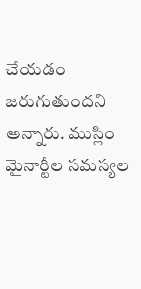చేయడం జరుగుతుందని అన్నారు. ముస్లిం మైనార్టీల సమస్యల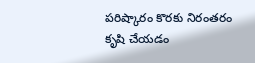పరిష్కారం కొరకు నిరంతరం కృషి చేయడం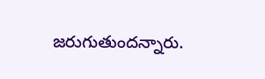జరుగుతుందన్నారు.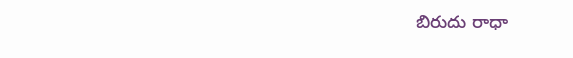బిరుదు రాధా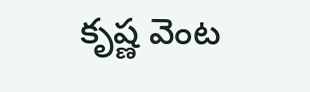కృష్ణ వెంట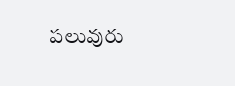పలువురు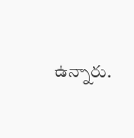ఉన్నారు.